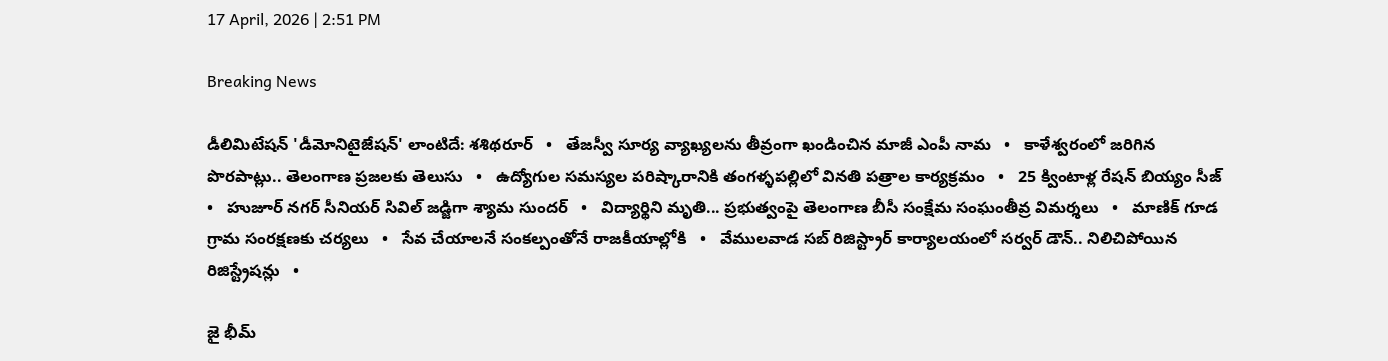17 April, 2026 | 2:51 PM

Breaking News

డీలిమిటేషన్ 'డీమోనిటైజేషన్' లాంటిదే: శశిథరూర్   •   తేజస్వీ సూర్య వ్యాఖ్యలను తీవ్రంగా ఖండించిన మాజీ ఎంపీ నామ   •   కాళేశ్వరంలో జరిగిన పొరపాట్లు.. తెలంగాణ ప్రజలకు తెలుసు   •   ఉద్యోగుల సమస్యల పరిష్కారానికి తంగళ్ళపల్లిలో వినతి పత్రాల కార్యక్రమం   •   25 క్వింటాళ్ల రేషన్ బియ్యం సీజ్   •   హుజూర్ నగర్ సీనియర్ సివిల్ జడ్జిగా శ్యామ సుందర్   •   విద్యార్థిని మృతి... ప్రభుత్వంపై తెలంగాణ బీసీ సంక్షేమ సంఘంతీవ్ర విమర్శలు   •   మాణిక్ గూడ గ్రామ సంరక్షణకు చర్యలు   •   సేవ చేయాలనే సంకల్పంతోనే రాజకీయాల్లోకి   •   వేములవాడ సబ్ రిజిస్ట్రార్ కార్యాలయంలో సర్వర్ డౌన్.. నిలిచిపోయిన రిజిస్ట్రేషన్లు   •

జై భీమ్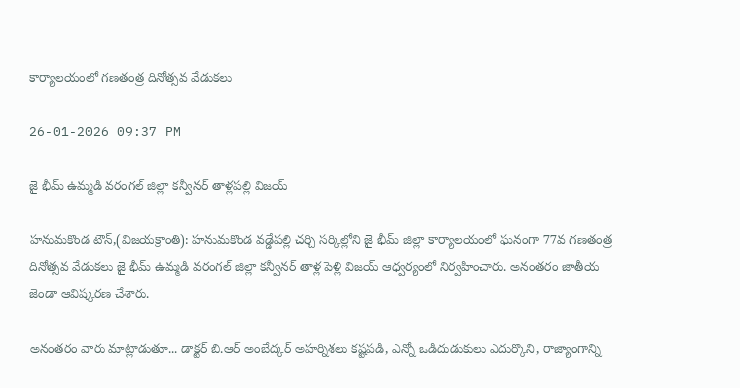కార్యాలయంలో గణతంత్ర దినోత్సవ వేడుకలు

26-01-2026 09:37 PM

జై భీమ్ ఉమ్మడి వరంగల్ జిల్లా కన్వీనర్ తాళ్లపల్లి విజయ్

హనుమకొండ టౌన్,(విజయక్రాంతి): హనుమకొండ వడ్డేపల్లి చర్చి సర్కిల్లోని జై భీమ్ జిల్లా కార్యాలయంలో ఘనంగా 77వ గణతంత్ర దినోత్సవ వేడుకలు జై భీమ్ ఉమ్మడి వరంగల్ జిల్లా కన్వీనర్ తాళ్ల పెళ్లి విజయ్ ఆధ్వర్యంలో నిర్వహించారు. అనంతరం జాతీయ జెండా ఆవిష్కరణ చేశారు.

అనంతరం వారు మాట్లాడుతూ... డాక్టర్ బి.ఆర్ అంబేద్కర్ అహర్నిశలు కష్టపడి, ఎన్నో ఒడిదుడుకులు ఎదుర్కొని, రాజ్యాంగాన్ని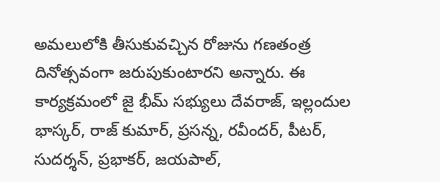అమలులోకి తీసుకువచ్చిన రోజును గణతంత్ర దినోత్సవంగా జరుపుకుంటారని అన్నారు. ఈ కార్యక్రమంలో జై భీమ్ సభ్యులు దేవరాజ్, ఇల్లందుల భాస్కర్, రాజ్ కుమార్, ప్రసన్న, రవీందర్, పీటర్, సుదర్శన్, ప్రభాకర్, జయపాల్,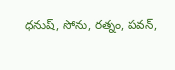ధనుష్, సోను, రత్నం, పవన్,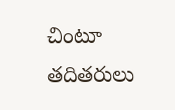చింటూ తదితరులు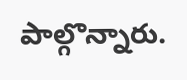పాల్గొన్నారు.